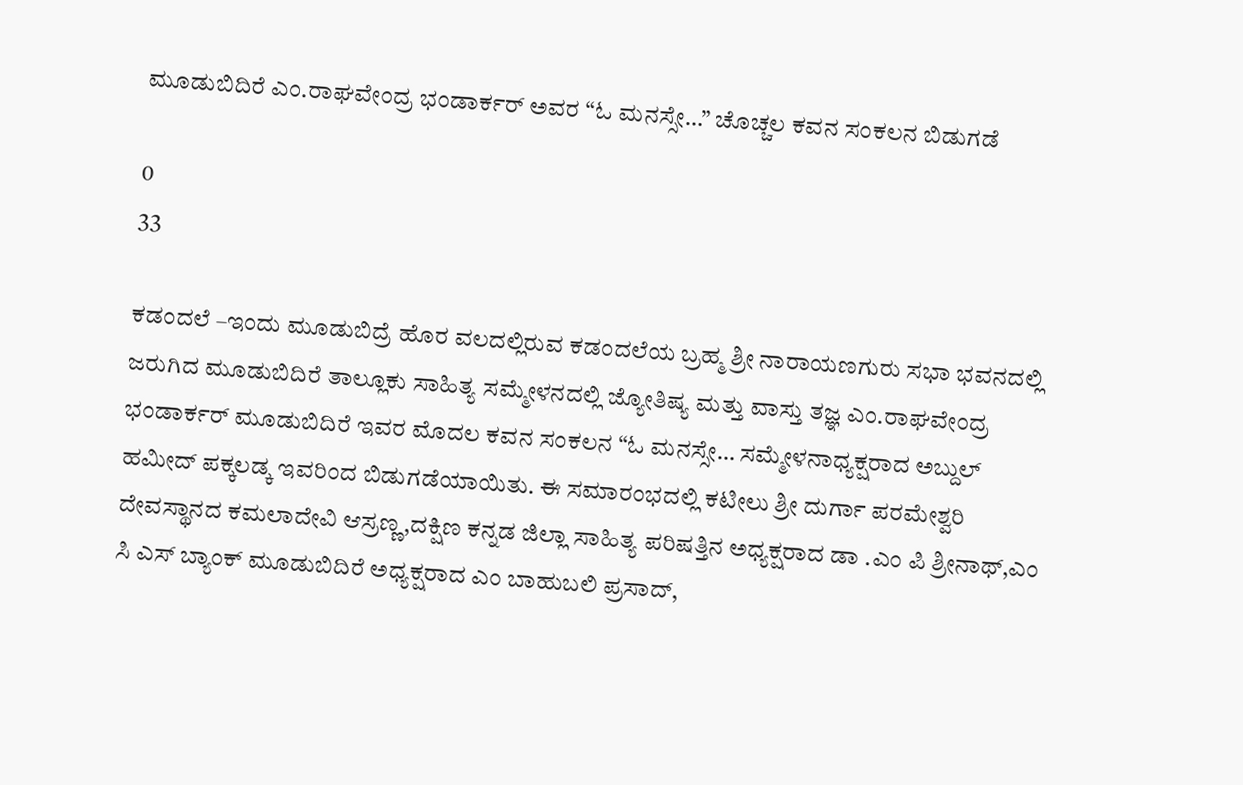ಮೂಡುಬಿದಿರೆ ಎಂ.ರಾಘವೇಂದ್ರ ಭಂಡಾರ್ಕರ್ ಅವರ “ಓ ಮನಸ್ಸೇ…” ಚೊಚ್ಚಲ ಕವನ ಸಂಕಲನ ಬಿಡುಗಡೆ

0
33

ಕಡಂದಲೆ –ಇಂದು ಮೂಡುಬಿದ್ರೆ ಹೊರ ವಲದಲ್ಲಿರುವ ಕಡಂದಲೆಯ ಬ್ರಹ್ಮ ಶ್ರೀ ನಾರಾಯಣಗುರು ಸಭಾ ಭವನದಲ್ಲಿ ಜರುಗಿದ ಮೂಡುಬಿದಿರೆ ತಾಲ್ಲೂಕು ಸಾಹಿತ್ಯ ಸಮ್ಮೇಳನದಲ್ಲಿ ಜ್ಯೋತಿಷ್ಯ ಮತ್ತು ವಾಸ್ತು ತಜ್ಞ ಎಂ.ರಾಘವೇಂದ್ರ ಭಂಡಾರ್ಕರ್ ಮೂಡುಬಿದಿರೆ ಇವರ ಮೊದಲ ಕವನ ಸಂಕಲನ “ಓ ಮನಸ್ಸೇ… ಸಮ್ಮೇಳನಾಧ್ಯಕ್ಷರಾದ ಅಬ್ದುಲ್ ಹಮೀದ್ ಪಕ್ಕಲಡ್ಕ ಇವರಿಂದ ಬಿಡುಗಡೆಯಾಯಿತು. ಈ ಸಮಾರಂಭದಲ್ಲಿ ಕಟೀಲು ಶ್ರೀ ದುರ್ಗಾ ಪರಮೇಶ್ವರಿ ದೇವಸ್ಥಾನದ ಕಮಲಾದೇವಿ ಆಸ್ರಣ್ಣ,ದಕ್ಷಿಣ ಕನ್ನಡ ಜಿಲ್ಲಾ ಸಾಹಿತ್ಯ ಪರಿಷತ್ತಿನ ಅಧ್ಯಕ್ಷರಾದ ಡಾ .ಎಂ ಪಿ ಶ್ರೀನಾಥ್,ಎಂ ಸಿ ಎಸ್ ಬ್ಯಾಂಕ್ ಮೂಡುಬಿದಿರೆ ಅಧ್ಯಕ್ಷರಾದ ಎಂ ಬಾಹುಬಲಿ ಪ್ರಸಾದ್,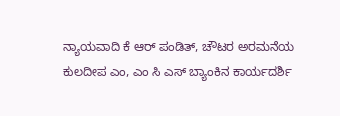ನ್ಯಾಯವಾದಿ ಕೆ ಆರ್ ಪಂಡಿತ್, ಚೌಟರ ಅರಮನೆಯ ಕುಲದೀಪ ಎಂ, ಎಂ ಸಿ ಎಸ್ ಬ್ಯಾಂಕಿನ ಕಾರ್ಯದರ್ಶಿ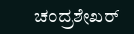ಚಂದ್ರಶೇಖರ್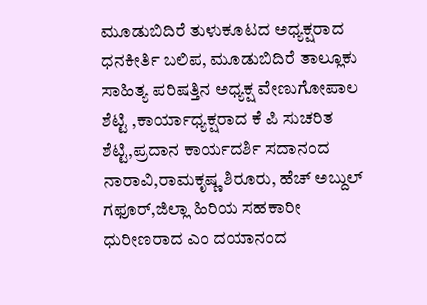ಮೂಡುಬಿದಿರೆ ತುಳುಕೂಟದ ಅಧ್ಯಕ್ಷರಾದ ಧನಕೀರ್ತಿ ಬಲಿಪ, ಮೂಡುಬಿದಿರೆ ತಾಲ್ಲೂಕು ಸಾಹಿತ್ಯ ಪರಿಷತ್ತಿನ ಅಧ್ಯಕ್ಷ ವೇಣುಗೋಪಾಲ ಶೆಟ್ಟಿ ,ಕಾರ್ಯಾಧ್ಯಕ್ಷರಾದ ಕೆ ಪಿ ಸುಚರಿತ ಶೆಟ್ಟಿ,ಪ್ರದಾನ ಕಾರ್ಯದರ್ಶಿ ಸದಾನಂದ ನಾರಾವಿ,ರಾಮಕೃಷ್ಣ ಶಿರೂರು, ಹೆಚ್ ಅಬ್ದುಲ್ ಗಫೂರ್,ಜಿಲ್ಲಾ ಹಿರಿಯ ಸಹಕಾರೀ ಧುರೀಣರಾದ ಎಂ ದಯಾನಂದ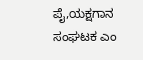ಪೈ,ಯಕ್ಷಗಾನ ಸಂಘಟಕ ಎಂ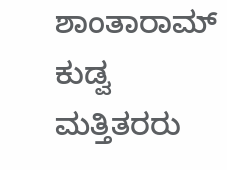ಶಾಂತಾರಾಮ್ ಕುಡ್ವ ಮತ್ತಿತರರು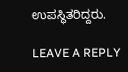ಉಪಸ್ಥಿತರಿದ್ದರು.

LEAVE A REPLY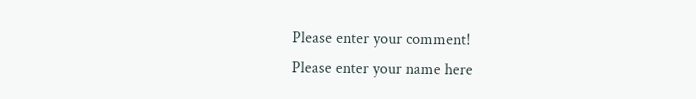Please enter your comment!
Please enter your name here